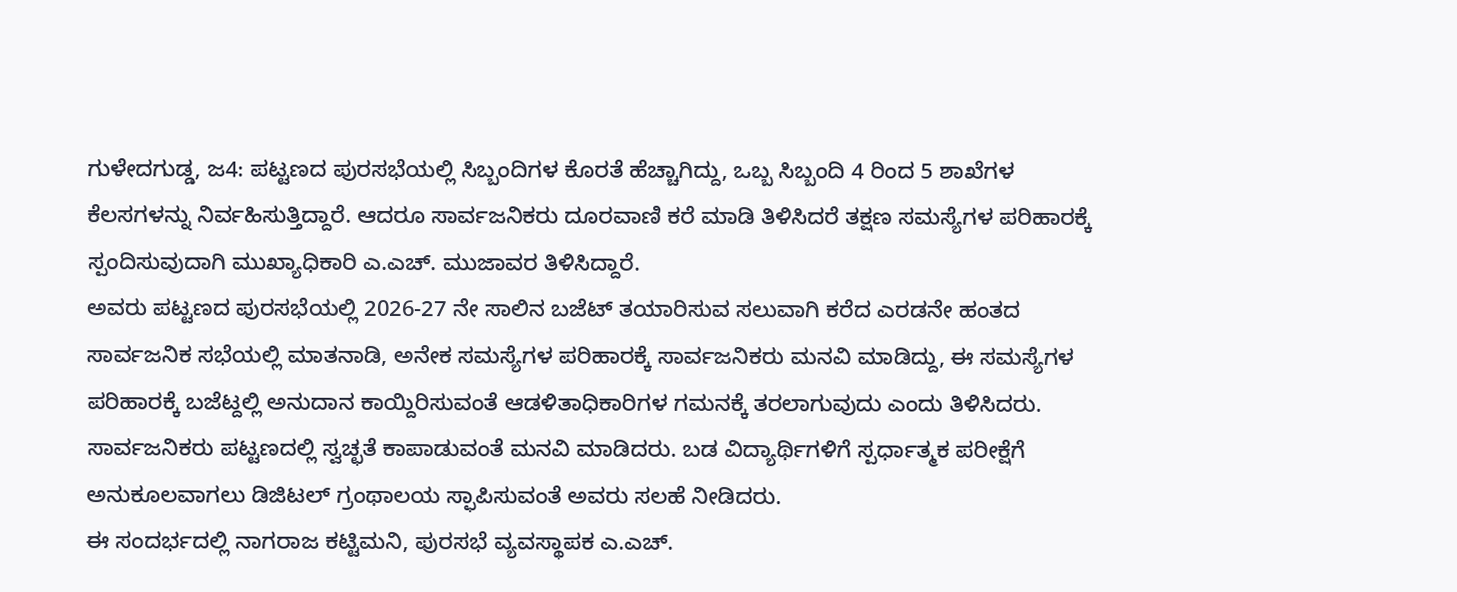ಗುಳೇದಗುಡ್ಡ, ಜ4: ಪಟ್ಟಣದ ಪುರಸಭೆಯಲ್ಲಿ ಸಿಬ್ಬಂದಿಗಳ ಕೊರತೆ ಹೆಚ್ಚಾಗಿದ್ದು, ಒಬ್ಬ ಸಿಬ್ಬಂದಿ 4 ರಿಂದ 5 ಶಾಖೆಗಳ ಕೆಲಸಗಳನ್ನು ನಿರ್ವಹಿಸುತ್ತಿದ್ದಾರೆ. ಆದರೂ ಸಾರ್ವಜನಿಕರು ದೂರವಾಣಿ ಕರೆ ಮಾಡಿ ತಿಳಿಸಿದರೆ ತಕ್ಷಣ ಸಮಸ್ಯೆಗಳ ಪರಿಹಾರಕ್ಕೆ ಸ್ಪಂದಿಸುವುದಾಗಿ ಮುಖ್ಯಾಧಿಕಾರಿ ಎ.ಎಚ್. ಮುಜಾವರ ತಿಳಿಸಿದ್ದಾರೆ.
ಅವರು ಪಟ್ಟಣದ ಪುರಸಭೆಯಲ್ಲಿ 2026-27 ನೇ ಸಾಲಿನ ಬಜೆಟ್ ತಯಾರಿಸುವ ಸಲುವಾಗಿ ಕರೆದ ಎರಡನೇ ಹಂತದ ಸಾರ್ವಜನಿಕ ಸಭೆಯಲ್ಲಿ ಮಾತನಾಡಿ, ಅನೇಕ ಸಮಸ್ಯೆಗಳ ಪರಿಹಾರಕ್ಕೆ ಸಾರ್ವಜನಿಕರು ಮನವಿ ಮಾಡಿದ್ದು, ಈ ಸಮಸ್ಯೆಗಳ ಪರಿಹಾರಕ್ಕೆ ಬಜೆಟ್ದಲ್ಲಿ ಅನುದಾನ ಕಾಯ್ದಿರಿಸುವಂತೆ ಆಡಳಿತಾಧಿಕಾರಿಗಳ ಗಮನಕ್ಕೆ ತರಲಾಗುವುದು ಎಂದು ತಿಳಿಸಿದರು.
ಸಾರ್ವಜನಿಕರು ಪಟ್ಟಣದಲ್ಲಿ ಸ್ವಚ್ಛತೆ ಕಾಪಾಡುವಂತೆ ಮನವಿ ಮಾಡಿದರು. ಬಡ ವಿದ್ಯಾರ್ಥಿಗಳಿಗೆ ಸ್ಪರ್ಧಾತ್ಮಕ ಪರೀಕ್ಷೆಗೆ ಅನುಕೂಲವಾಗಲು ಡಿಜಿಟಲ್ ಗ್ರಂಥಾಲಯ ಸ್ಫಾಪಿಸುವಂತೆ ಅವರು ಸಲಹೆ ನೀಡಿದರು.
ಈ ಸಂದರ್ಭದಲ್ಲಿ ನಾಗರಾಜ ಕಟ್ಟಿಮನಿ, ಪುರಸಭೆ ವ್ಯವಸ್ಥಾಪಕ ಎ.ಎಚ್.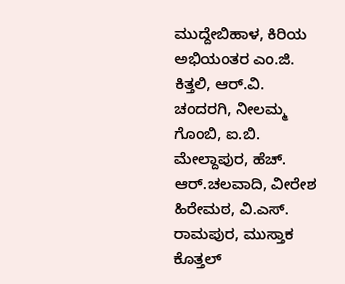ಮುದ್ದೇಬಿಹಾಳ, ಕಿರಿಯ ಅಭಿಯಂತರ ಎಂ.ಜಿ. ಕಿತ್ತಲಿ, ಆರ್.ವಿ. ಚಂದರಗಿ, ನೀಲಮ್ಮ ಗೊಂಬಿ, ಐ.ಬಿ. ಮೇಲ್ದಾಪುರ, ಹೆಚ್. ಆರ್.ಚಲವಾದಿ, ವೀರೇಶ ಹಿರೇಮಠ, ವಿ.ಎಸ್. ರಾಮಪುರ, ಮುಸ್ತಾಕ ಕೊತ್ತಲ್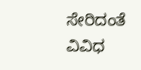ಸೇರಿದಂತೆ ವಿವಿಧ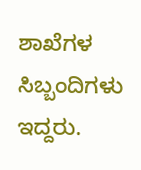ಶಾಖೆಗಳ ಸಿಬ್ಬಂದಿಗಳು ಇದ್ದರು.